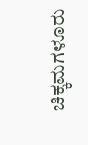ಚಿಕ್ಕಮಗಳೂರು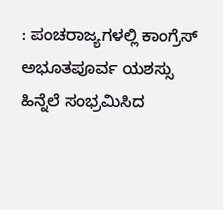: ಪಂಚರಾಜ್ಯಗಳಲ್ಲಿ ಕಾಂಗ್ರೆಸ್ ಅಭೂತಪೂರ್ವ ಯಶಸ್ಸು ಹಿನ್ನೆಲೆ ಸಂಭ್ರಮಿಸಿದ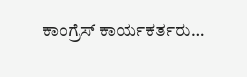ಕಾಂಗ್ರೆಸ್ ಕಾರ್ಯಕರ್ತರು…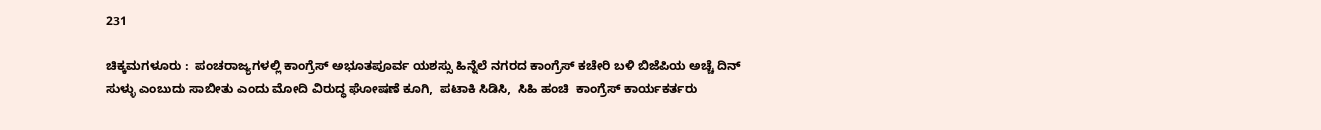231

ಚಿಕ್ಕಮಗಳೂರು :  ಪಂಚರಾಜ್ಯಗಳಲ್ಲಿ ಕಾಂಗ್ರೆಸ್ ಅಭೂತಪೂರ್ವ ಯಶಸ್ಸು ಹಿನ್ನೆಲೆ ನಗರದ ಕಾಂಗ್ರೆಸ್ ಕಚೇರಿ ಬಳಿ ಬಿಜೆಪಿಯ ಅಚ್ಚೆ ದಿನ್ ಸುಳ್ಳು ಎಂಬುದು ಸಾಬೀತು ಎಂದು ಮೋದಿ ವಿರುದ್ಧ ಘೋಷಣೆ ಕೂಗಿ,  ಪಟಾಕಿ ಸಿಡಿಸಿ,  ಸಿಹಿ ಹಂಚಿ  ಕಾಂಗ್ರೆಸ್ ಕಾರ್ಯಕರ್ತರು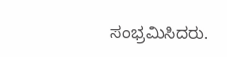ಸಂಭ್ರಮಿಸಿದರು.